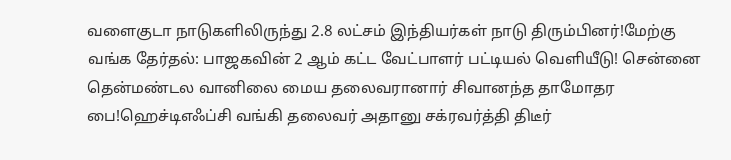வளைகுடா நாடுகளிலிருந்து 2.8 லட்சம் இந்தியர்கள் நாடு திரும்பினர்!மேற்கு வங்க தேர்தல்: பாஜகவின் 2 ஆம் கட்ட வேட்பாளர் பட்டியல் வெளியீடு! சென்னை தென்மண்டல வானிலை மைய தலைவரானார் சிவானந்த தாமோதர பை!ஹெச்டிஎஃப்சி வங்கி தலைவர் அதானு சக்ரவர்த்தி திடீர்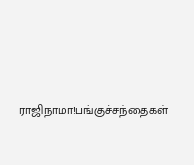ராஜிநாமா!பங்குச்சந்தைகள்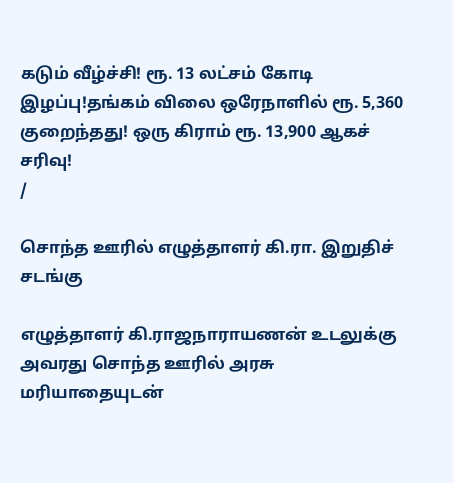கடும் வீழ்ச்சி! ரூ. 13 லட்சம் கோடி இழப்பு!தங்கம் விலை ஒரேநாளில் ரூ. 5,360 குறைந்தது! ஒரு கிராம் ரூ. 13,900 ஆகச் சரிவு!
/

சொந்த ஊரில் எழுத்தாளர் கி.ரா. இறுதிச் சடங்கு

எழுத்தாளர் கி.ராஜநாராயணன் உடலுக்கு அவரது சொந்த ஊரில் அரசு மரியாதையுடன்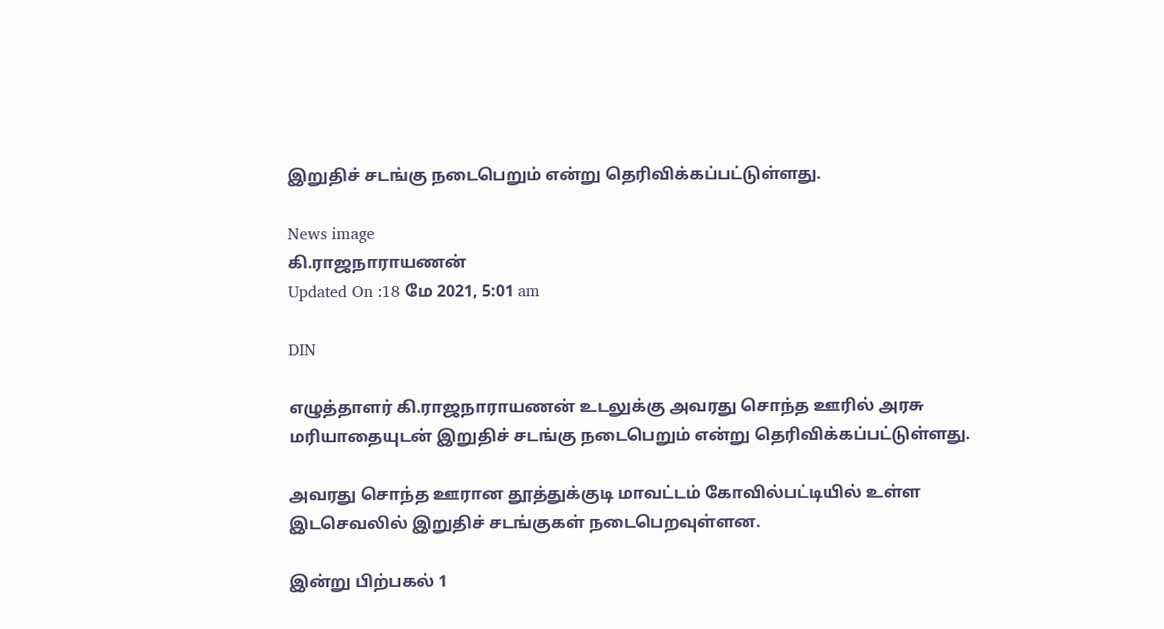இறுதிச் சடங்கு நடைபெறும் என்று தெரிவிக்கப்பட்டுள்ளது.

News image
கி.ராஜநாராயணன்
Updated On :18 மே 2021, 5:01 am

DIN

எழுத்தாளர் கி.ராஜநாராயணன் உடலுக்கு அவரது சொந்த ஊரில் அரசு மரியாதையுடன் இறுதிச் சடங்கு நடைபெறும் என்று தெரிவிக்கப்பட்டுள்ளது.

அவரது சொந்த ஊரான தூத்துக்குடி மாவட்டம் கோவில்பட்டியில் உள்ள இடசெவலில் இறுதிச் சடங்குகள் நடைபெறவுள்ளன.

இன்று பிற்பகல் 1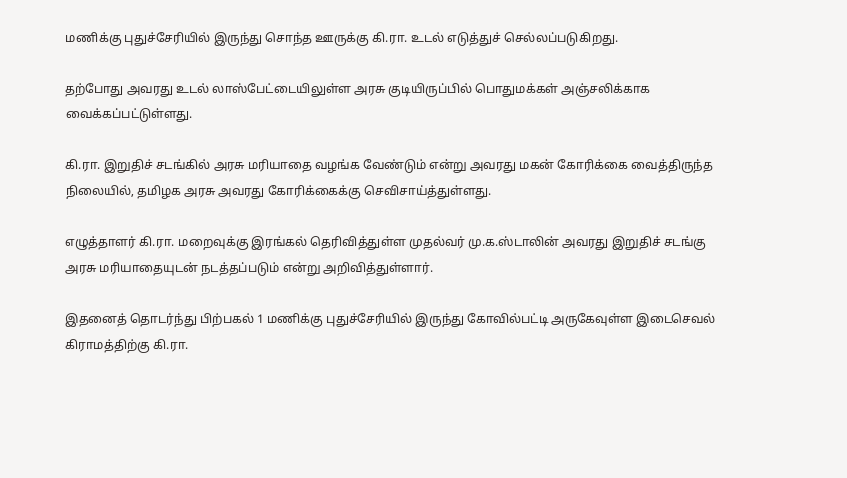மணிக்கு புதுச்சேரியில் இருந்து சொந்த ஊருக்கு கி.ரா. உடல் எடுத்துச் செல்லப்படுகிறது.

தற்போது அவரது உடல் லாஸ்பேட்டையிலுள்ள அரசு குடியிருப்பில் பொதுமக்கள் அஞ்சலிக்காக வைக்கப்பட்டுள்ளது.

கி.ரா. இறுதிச் சடங்கில் அரசு மரியாதை வழங்க வேண்டும் என்று அவரது மகன் கோரிக்கை வைத்திருந்த நிலையில், தமிழக அரசு அவரது கோரிக்கைக்கு செவிசாய்த்துள்ளது.

எழுத்தாளர் கி.ரா. மறைவுக்கு இரங்கல் தெரிவித்துள்ள முதல்வர் மு.க.ஸ்டாலின் அவரது இறுதிச் சடங்கு அரசு மரியாதையுடன் நடத்தப்படும் என்று அறிவித்துள்ளார்.

இதனைத் தொடர்ந்து பிற்பகல் 1 மணிக்கு புதுச்சேரியில் இருந்து கோவில்பட்டி அருகேவுள்ள இடைசெவல் கிராமத்திற்கு கி.ரா.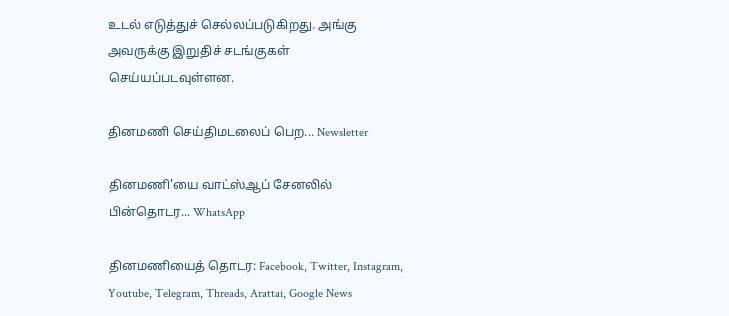உடல் எடுத்துச் செல்லப்படுகிறது. அங்கு அவருக்கு இறுதிச் சடங்குகள் செய்யப்படவுள்ளன.

தினமணி செய்திமடலைப் பெற... Newsletter

தினமணி'யை வாட்ஸ்ஆப் சேனலில் பின்தொடர... WhatsApp

தினமணியைத் தொடர: Facebook, Twitter, Instagram, Youtube, Telegram, Threads, Arattai, Google News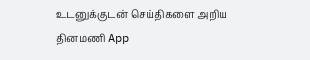உடனுக்குடன் செய்திகளை அறிய தினமணி App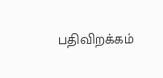பதிவிறக்கம்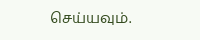செய்யவும்.